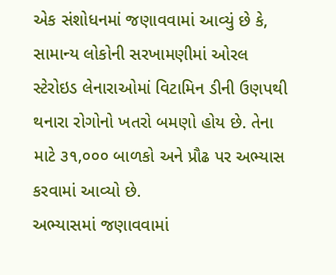એક સંશોધનમાં જણાવવામાં આવ્યું છે કે, સામાન્ય લોકોની સરખામણીમાં ઓરલ સ્ટેરોઇડ લેનારાઓમાં વિટામિન ડીની ઉણપથી થનારા રોગોનો ખતરો બમણો હોય છે. તેના માટે ૩૧,૦૦૦ બાળકો અને પ્રૌઢ પર અભ્યાસ કરવામાં આવ્યો છે.
અભ્યાસમાં જણાવવામાં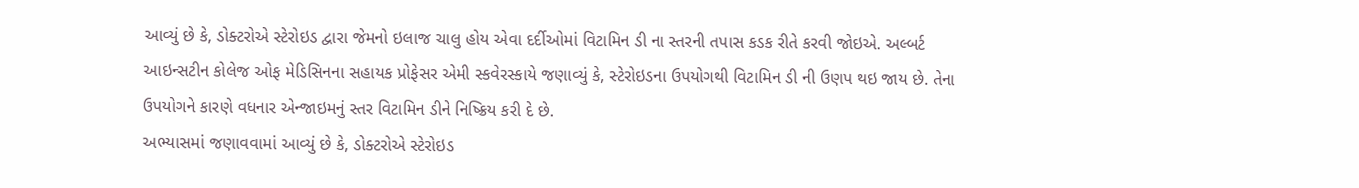આવ્યું છે કે, ડોક્ટરોએ સ્ટેરોઇડ દ્વારા જેમનો ઇલાજ ચાલુ હોય એવા દર્દીઓમાં વિટામિન ડી ના સ્તરની તપાસ કડક રીતે કરવી જોઇએ. અલ્બર્ટ આઇન્સટીન કોલેજ ઓફ મેડિસિનના સહાયક પ્રોફેસર એમી સ્કવેરસ્કાયે જણાવ્યું કે, સ્ટેરોઇડના ઉપયોગથી વિટામિન ડી ની ઉણપ થઇ જાય છે. તેના ઉપયોગને કારણે વધનાર એન્જાઇમનું સ્તર વિટામિન ડીને નિષ્ક્રિય કરી દે છે.
અભ્યાસમાં જણાવવામાં આવ્યું છે કે, ડોક્ટરોએ સ્ટેરોઇડ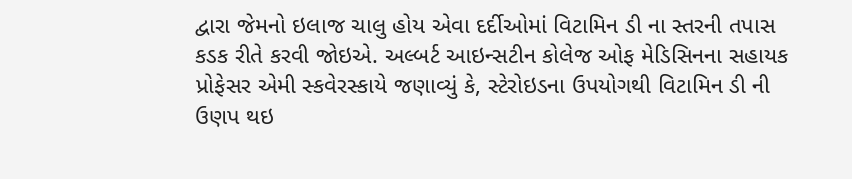દ્વારા જેમનો ઇલાજ ચાલુ હોય એવા દર્દીઓમાં વિટામિન ડી ના સ્તરની તપાસ કડક રીતે કરવી જોઇએ. અલ્બર્ટ આઇન્સટીન કોલેજ ઓફ મેડિસિનના સહાયક પ્રોફેસર એમી સ્કવેરસ્કાયે જણાવ્યું કે, સ્ટેરોઇડના ઉપયોગથી વિટામિન ડી ની ઉણપ થઇ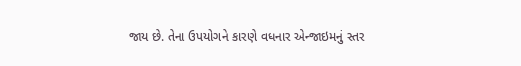જાય છે. તેના ઉપયોગને કારણે વધનાર એન્જાઇમનું સ્તર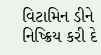વિટામિન ડીને નિષ્ક્રિય કરી દે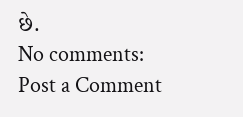છે.
No comments:
Post a Comment